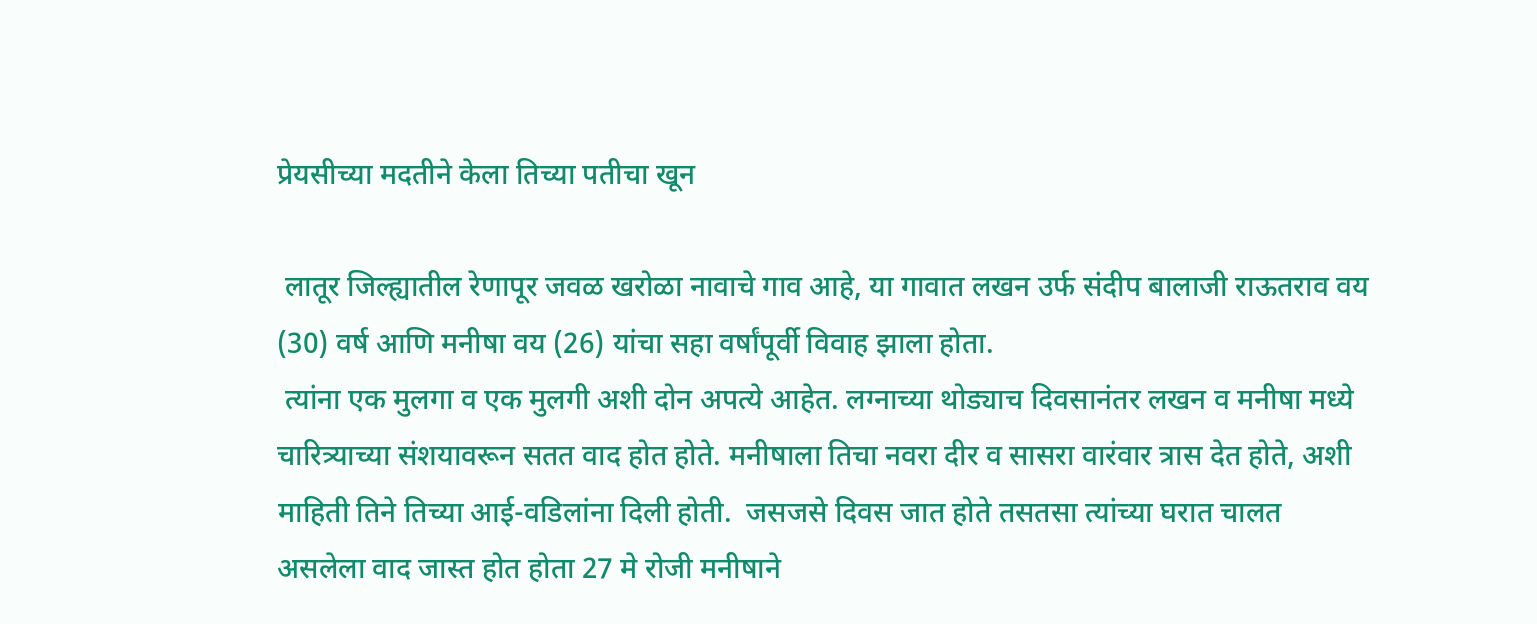प्रेयसीच्या मदतीने केला तिच्या पतीचा खून

 लातूर जिल्ह्यातील रेणापूर जवळ खरोळा नावाचे गाव आहे, या गावात लखन उर्फ संदीप बालाजी राऊतराव वय (30) वर्ष आणि मनीषा वय (26) यांचा सहा वर्षांपूर्वी विवाह झाला होता.
 त्यांना एक मुलगा व एक मुलगी अशी दोन अपत्ये आहेत. लग्नाच्या थोड्याच दिवसानंतर लखन व मनीषा मध्ये चारित्र्याच्या संशयावरून सतत वाद होत होते. मनीषाला तिचा नवरा दीर व सासरा वारंवार त्रास देत होते, अशी माहिती तिने तिच्या आई-वडिलांना दिली होती.  जसजसे दिवस जात होते तसतसा त्यांच्या घरात चालत  असलेला वाद जास्त होत होता 27 मे रोजी मनीषाने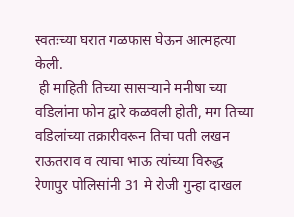स्वतःच्या घरात गळफास घेऊन आत्महत्या केली.
 ही माहिती तिच्या सासर्‍याने मनीषा च्या वडिलांना फोन द्वारे कळवली होती, मग तिच्या वडिलांच्या तक्रारीवरून तिचा पती लखन राऊतराव व त्याचा भाऊ त्यांच्या विरुद्ध रेणापुर पोलिसांनी 31 मे रोजी गुन्हा दाखल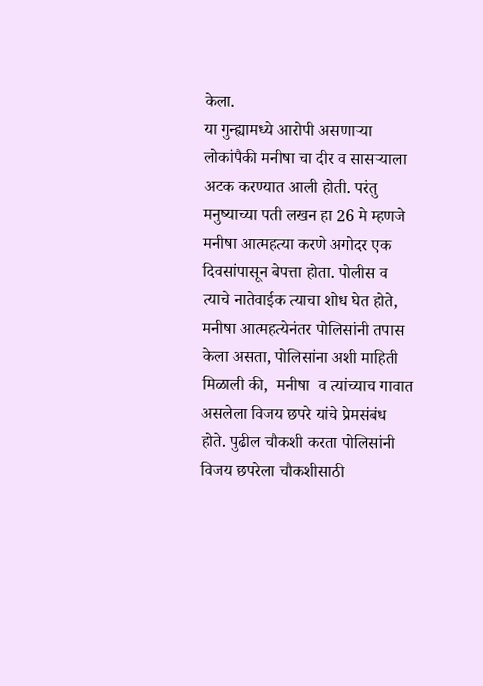केला.
या गुन्ह्यामध्ये आरोपी असणाऱ्या लोकांपैकी मनीषा चा दीर व सासर्‍याला अटक करण्यात आली होती. परंतु मनुष्याच्या पती लखन हा 26 मे म्हणजे मनीषा आत्महत्या करणे अगोदर एक दिवसांपासून बेपत्ता होता. पोलीस व त्याचे नातेवाईक त्याचा शोध घेत होते,  मनीषा आत्महत्येनंतर पोलिसांनी तपास केला असता, पोलिसांना अशी माहिती मिळाली की,  मनीषा  व त्यांच्याच गावात असलेला विजय छपरे यांचे प्रेमसंबंध होते. पुढील चौकशी करता पोलिसांनी विजय छपरेला चौकशीसाठी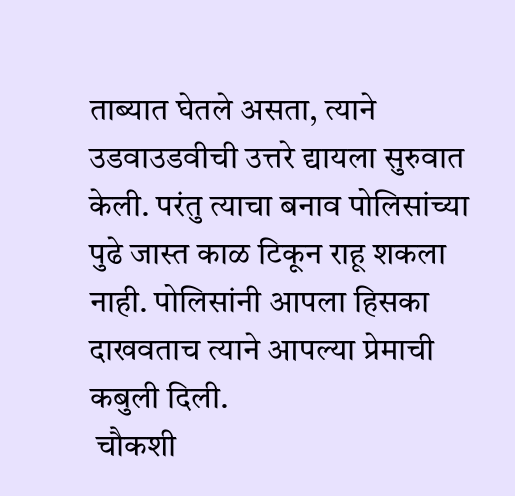ताब्यात घेतले असता, त्याने उडवाउडवीची उत्तरे द्यायला सुरुवात केली. परंतु त्याचा बनाव पोलिसांच्या पुढे जास्त काळ टिकून राहू शकला नाही. पोलिसांनी आपला हिसका दाखवताच त्याने आपल्या प्रेमाची कबुली दिली.
 चौकशी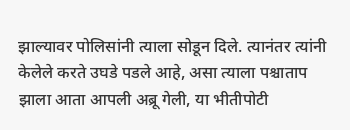झाल्यावर पोलिसांनी त्याला सोडून दिले. त्यानंतर त्यांनी केलेले करते उघडे पडले आहे, असा त्याला पश्चाताप झाला आता आपली अब्रू गेली, या भीतीपोटी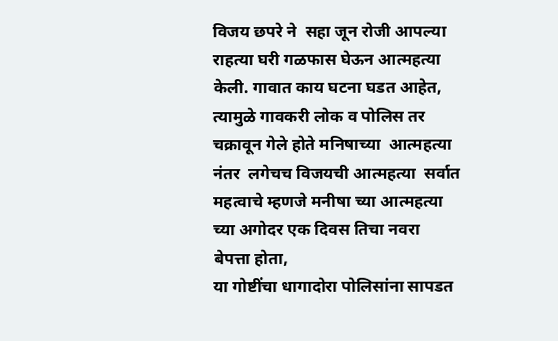विजय छपरे ने  सहा जून रोजी आपल्या राहत्या घरी गळफास घेऊन आत्महत्या केली. गावात काय घटना घडत आहेत, त्यामुळे गावकरी लोक व पोलिस तर चक्रावून गेले होते मनिषाच्या  आत्महत्या नंतर  लगेचच विजयची आत्महत्या  सर्वात महत्वाचे म्हणजे मनीषा च्या आत्महत्या च्या अगोदर एक दिवस तिचा नवरा  बेपत्ता होता,
या गोष्टींचा धागादोरा पोलिसांना सापडत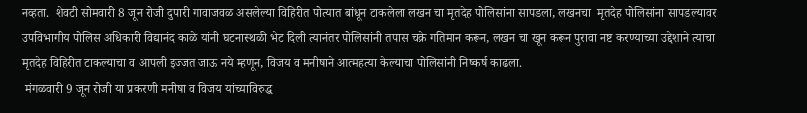नव्हता.  शेवटी सोमवारी 8 जून रोजी दुपारी गावाजवळ असलेल्या विहिरीत पोत्यात बांधून टाकलेला लखन चा मृतदेह पोलिसांना सापडला, लखनचा  मृतदेह पोलिसांना सापडल्यावर उपविभागीय पोलिस अधिकारी विद्यानंद काळे यांनी घटनास्थळी भेट दिली त्यानंतर पोलिसांनी तपास चक्रे गतिमान करून, लखन चा खून करून पुरावा नष्ट करण्याच्या उद्देशाने त्याचा मृतदेह विहिरीत टाकल्याचा व आपली इज्जत जाऊ नये म्हणून, विजय व मनीषाने आत्महत्या केल्याचा पोलिसांनी निष्कर्ष काढला.
 मंगळवारी 9 जून रोजी या प्रकरणी मनीषा व विजय यांच्याविरुद्ध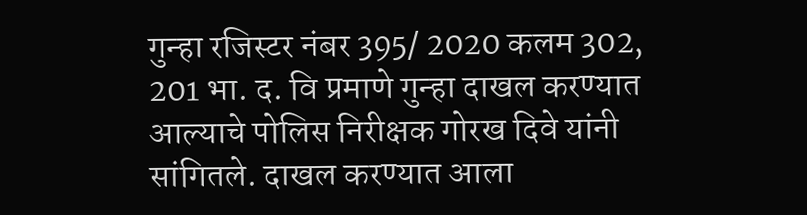गुन्हा रजिस्टर नंबर 395/ 2020 कलम 302, 201 भा. द. वि प्रमाणे गुन्हा दाखल करण्यात आल्याचे पोलिस निरीक्षक गोरख दिवे यांनी सांगितले. दाखल करण्यात आला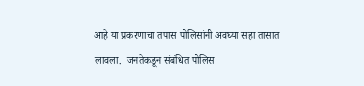आहे या प्रकरणाचा तपास पोलिसांनी अवघ्या सहा तासात लावला.  जनतेकडून संबंधित पोलिस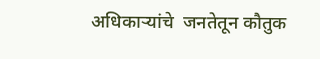अधिकाऱ्यांचे  जनतेतून कौतुक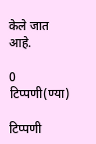केले जात आहे.

0 टिप्पणी(ण्या)

टिप्पणी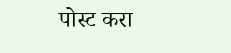पोस्ट करा